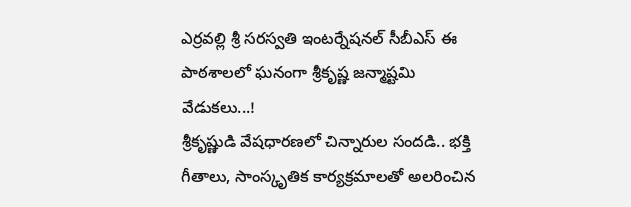ఎర్రవల్లి శ్రీ సరస్వతి ఇంటర్నేషనల్ సీబీఎస్ ఈ పాఠశాలలో ఘనంగా శ్రీకృష్ణ జన్మాష్టమి వేడుకలు...!
శ్రీకృష్ణుడి వేషధారణలో చిన్నారుల సందడి.. భక్తి గీతాలు, సాంస్కృతిక కార్యక్రమాలతో అలరించిన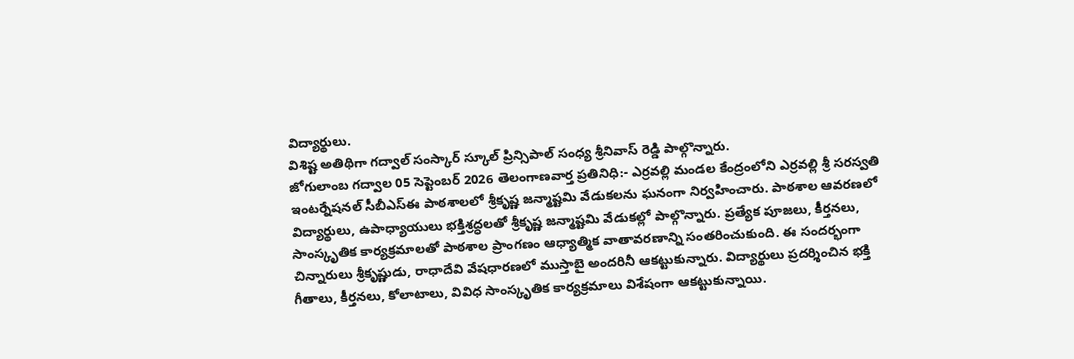విద్యార్థులు.
విశిష్ట అతిథిగా గద్వాల్ సంస్కార్ స్కూల్ ప్రిన్సిపాల్ సంధ్య శ్రీనివాస్ రెడ్డి పాల్గొన్నారు.
జోగులాంబ గద్వాల 05 సెప్టెంబర్ 2026 తెలంగాణవార్త ప్రతినిధి:- ఎర్రవల్లి మండల కేంద్రంలోని ఎర్రవల్లి శ్రీ సరస్వతి ఇంటర్నేషనల్ సీబీఎస్ఈ పాఠశాలలో శ్రీకృష్ణ జన్మాష్టమి వేడుకలను ఘనంగా నిర్వహించారు. పాఠశాల ఆవరణలో విద్యార్థులు, ఉపాధ్యాయులు భక్తిశ్రద్ధలతో శ్రీకృష్ణ జన్మాష్టమి వేడుకల్లో పాల్గొన్నారు. ప్రత్యేక పూజలు, కీర్తనలు, సాంస్కృతిక కార్యక్రమాలతో పాఠశాల ప్రాంగణం ఆధ్యాత్మిక వాతావరణాన్ని సంతరించుకుంది. ఈ సందర్భంగా చిన్నారులు శ్రీకృష్ణుడు, రాధాదేవి వేషధారణలో ముస్తాబై అందరినీ ఆకట్టుకున్నారు. విద్యార్థులు ప్రదర్శించిన భక్తి గీతాలు, కీర్తనలు, కోలాటాలు, వివిధ సాంస్కృతిక కార్యక్రమాలు విశేషంగా ఆకట్టుకున్నాయి.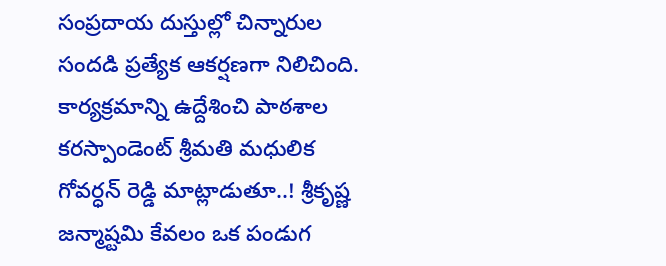సంప్రదాయ దుస్తుల్లో చిన్నారుల సందడి ప్రత్యేక ఆకర్షణగా నిలిచింది.
కార్యక్రమాన్ని ఉద్దేశించి పాఠశాల కరస్పాండెంట్ శ్రీమతి మధులిక గోవర్ధన్ రెడ్డి మాట్లాడుతూ..! శ్రీకృష్ణ జన్మాష్టమి కేవలం ఒక పండుగ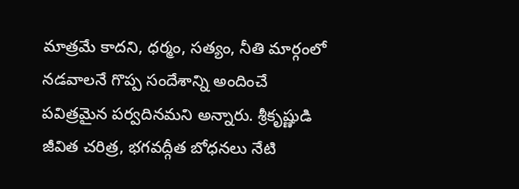మాత్రమే కాదని, ధర్మం, సత్యం, నీతి మార్గంలో నడవాలనే గొప్ప సందేశాన్ని అందించే పవిత్రమైన పర్వదినమని అన్నారు. శ్రీకృష్ణుడి జీవిత చరిత్ర, భగవద్గీత బోధనలు నేటి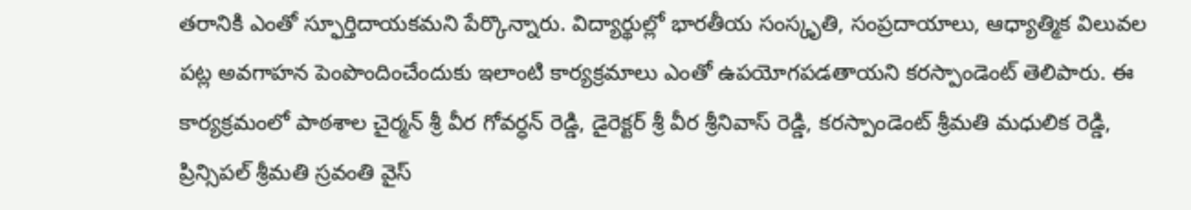తరానికి ఎంతో స్ఫూర్తిదాయకమని పేర్కొన్నారు. విద్యార్థుల్లో భారతీయ సంస్కృతి, సంప్రదాయాలు, ఆధ్యాత్మిక విలువల పట్ల అవగాహన పెంపొందించేందుకు ఇలాంటి కార్యక్రమాలు ఎంతో ఉపయోగపడతాయని కరస్పాండెంట్ తెలిపారు. ఈ కార్యక్రమంలో పాఠశాల చైర్మన్ శ్రీ వీర గోవర్ధన్ రెడ్డి, డైరెక్టర్ శ్రీ వీర శ్రీనివాస్ రెడ్డి, కరస్పాండెంట్ శ్రీమతి మధులిక రెడ్డి, ప్రిన్సిపల్ శ్రీమతి స్రవంతి వైస్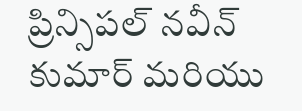ప్రిన్సిపల్ నవీన్ కుమార్ మరియు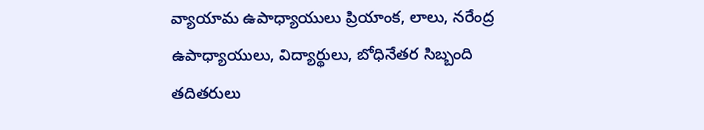వ్యాయామ ఉపాధ్యాయులు ప్రియాంక, లాలు, నరేంద్ర ఉపాధ్యాయులు, విద్యార్థులు, బోధినేతర సిబ్బంది తదితరులు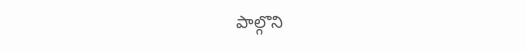పాల్గొని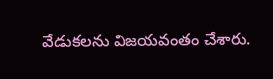వేడుకలను విజయవంతం చేశారు.